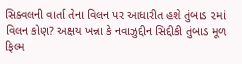સિક્વલની વાર્તા તેના વિલન પર આધારીત હશે તુંબાડ ૨માં વિલન કોણ? અક્ષય ખન્ના કે નવાઝુદ્દીન સિદ્દીકી તુંબાડ મૂળ ફિલ્મ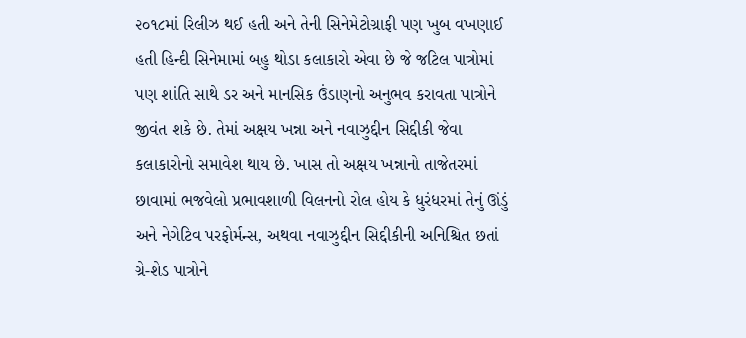૨૦૧૮માં રિલીઝ થઈ હતી અને તેની સિનેમેટોગ્રાફી પણ ખુબ વખણાઈ હતી હિન્દી સિનેમામાં બહુ થોડા કલાકારો એવા છે જે જટિલ પાત્રોમાં પણ શાંતિ સાથે ડર અને માનસિક ઉંડાણનો અનુભવ કરાવતા પાત્રોને જીવંત શકે છે. તેમાં અક્ષય ખન્ના અને નવાઝુદ્દીન સિદ્દીકી જેવા કલાકારોનો સમાવેશ થાય છે. ખાસ તો અક્ષય ખન્નાનો તાજેતરમાં છાવામાં ભજવેલો પ્રભાવશાળી વિલનનો રોલ હોય કે ધુરંધરમાં તેનું ઊંડું અને નેગેટિવ પરફોર્મન્સ, અથવા નવાઝુદ્દીન સિદ્દીકીની અનિશ્ચિત છતાં ગ્રે-શેડ પાત્રોને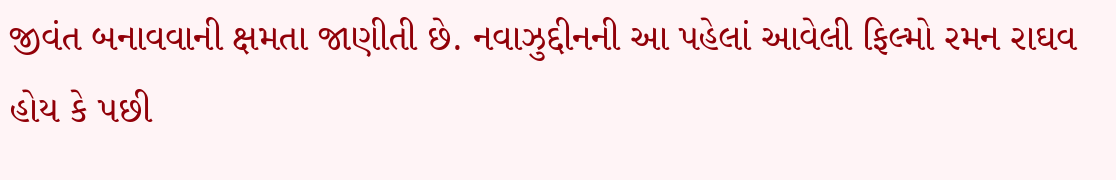જીવંત બનાવવાની ક્ષમતા જાણીતી છે. નવાઝુદ્દીનની આ પહેલાં આવેલી ફિલ્મો રમન રાઘવ હોય કે પછી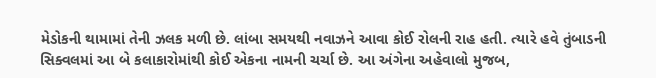મેડોકની થામામાં તેની ઝલક મળી છે. લાંબા સમયથી નવાઝને આવા કોઈ રોલની રાહ હતી. ત્યારે હવે તુંબાડની સિક્વલમાં આ બે કલાકારોમાંથી કોઈ એકના નામની ચર્ચા છે. આ અંગેના અહેવાલો મુજબ,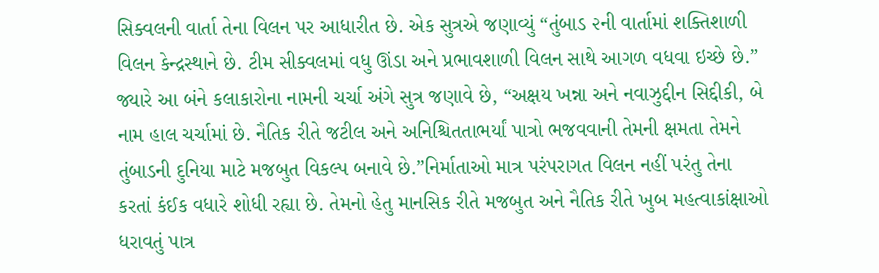સિક્વલની વાર્તા તેના વિલન પર આધારીત છે. એક સુત્રએ જણાવ્યું “તુંબાડ ૨ની વાર્તામાં શક્તિશાળી વિલન કેન્દ્રસ્થાને છે. ટીમ સીક્વલમાં વધુ ઊંડા અને પ્રભાવશાળી વિલન સાથે આગળ વધવા ઇચ્છે છે.”
જ્યારે આ બંને કલાકારોના નામની ચર્ચા અંગે સુત્ર જણાવે છે, “અક્ષય ખન્ના અને નવાઝુદ્દીન સિદ્દીકી, બે નામ હાલ ચર્ચામાં છે. નૈતિક રીતે જટીલ અને અનિશ્ચિતતાભર્યાં પાત્રો ભજવવાની તેમની ક્ષમતા તેમને તુંબાડની દુનિયા માટે મજબુત વિકલ્પ બનાવે છે.”નિર્માતાઓ માત્ર પરંપરાગત વિલન નહીં પરંતુ તેના કરતાં કંઈક વધારે શોધી રહ્યા છે. તેમનો હેતુ માનસિક રીતે મજબુત અને નૈતિક રીતે ખુબ મહત્વાકાંક્ષાઓ ધરાવતું પાત્ર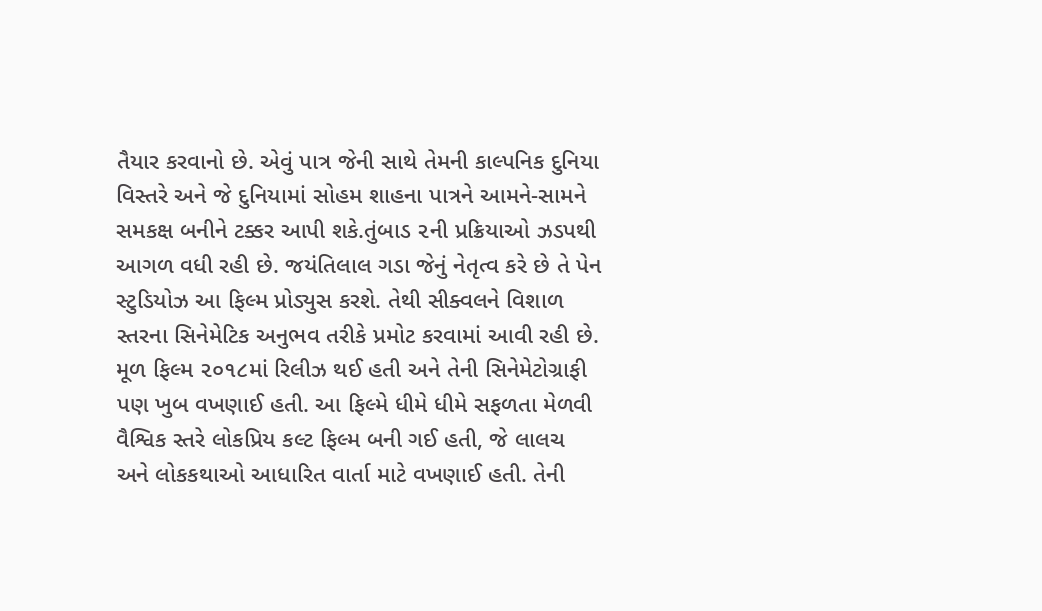તૈયાર કરવાનો છે. એવું પાત્ર જેની સાથે તેમની કાલ્પનિક દુનિયા વિસ્તરે અને જે દુનિયામાં સોહમ શાહના પાત્રને આમને-સામને સમકક્ષ બનીને ટક્કર આપી શકે.તુંબાડ ૨ની પ્રક્રિયાઓ ઝડપથી આગળ વધી રહી છે. જયંતિલાલ ગડા જેનું નેતૃત્વ કરે છે તે પેન સ્ટુડિયોઝ આ ફિલ્મ પ્રોડ્યુસ કરશે. તેથી સીક્વલને વિશાળ સ્તરના સિનેમેટિક અનુભવ તરીકે પ્રમોટ કરવામાં આવી રહી છે. મૂળ ફિલ્મ ૨૦૧૮માં રિલીઝ થઈ હતી અને તેની સિનેમેટોગ્રાફી પણ ખુબ વખણાઈ હતી. આ ફિલ્મે ધીમે ધીમે સફળતા મેળવી વૈશ્વિક સ્તરે લોકપ્રિય કલ્ટ ફિલ્મ બની ગઈ હતી, જે લાલચ અને લોકકથાઓ આધારિત વાર્તા માટે વખણાઈ હતી. તેની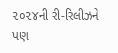૨૦૨૪ની રી-રિલીઝને પણ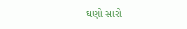ઘણો સારો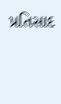પ્રતિસાદ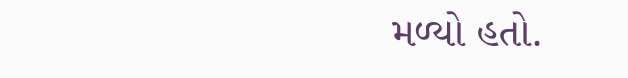મળ્યો હતો.